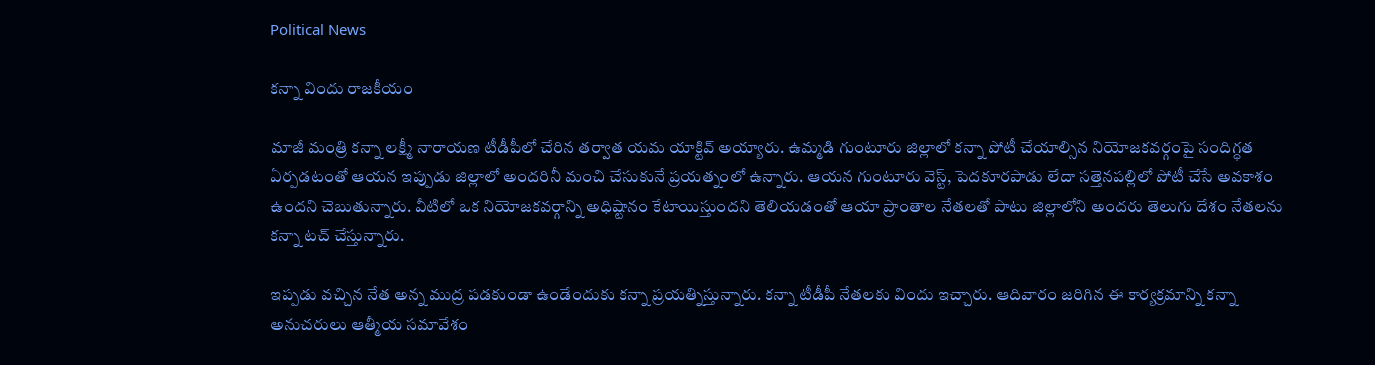Political News

కన్నా విందు రాజకీయం

మాజీ మంత్రి కన్నా లక్ష్మీ నారాయణ టీడీపీలో చేరిన తర్వాత యమ యాక్టివ్ అయ్యారు. ఉమ్మడి గుంటూరు జిల్లాలో కన్నా పోటీ చేయాల్సిన నియోజకవర్గంపై సందిగ్ధత ఏర్పడటంతో ఆయన ఇప్పుడు జిల్లాలో అందరినీ మంచి చేసుకునే ప్రయత్నంలో ఉన్నారు. ఆయన గుంటూరు వెస్ట్, పెదకూరపాడు లేదా సత్తెనపల్లిలో పోటీ చేసే అవకాశం ఉందని చెబుతున్నారు. వీటిలో ఒక నియోజకవర్గాన్ని అధిష్టానం కేటాయిస్తుందని తెలియడంతో ఆయా ప్రాంతాల నేతలతో పాటు జిల్లాలోని అందరు తెలుగు దేశం నేతలను కన్నా టచ్ చేస్తున్నారు.

ఇప్పడు వచ్చిన నేత అన్న ముద్ర పడకుండా ఉండేందుకు కన్నా ప్రయత్నిస్తున్నారు. కన్నా టీడీపీ నేతలకు విందు ఇచ్చారు. ఆదివారం జరిగిన ఈ కార్యక్రమాన్ని కన్నా అనుచరులు ఆత్మీయ సమావేశం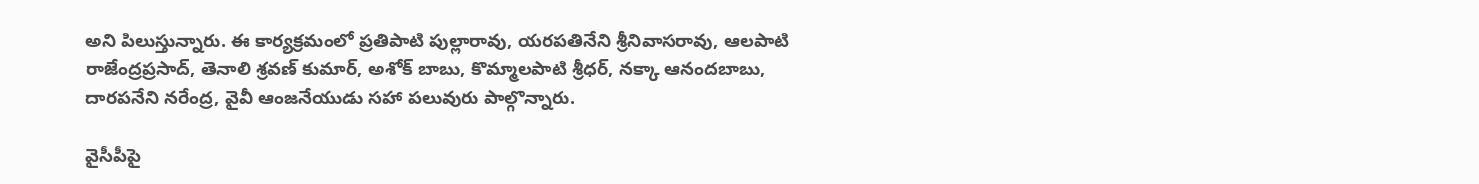అని పిలుస్తున్నారు. ఈ కార్యక్రమంలో ప్రతిపాటి పుల్లారావు, యరపతినేని శ్రీనివాసరావు, ఆలపాటి రాజేంద్రప్రసాద్, తెనాలి శ్రవణ్ కుమార్, అశోక్ బాబు, కొమ్మాలపాటి శ్రీధర్, నక్కా ఆనందబాబు, దారపనేని నరేంద్ర, వైవీ ఆంజనేయుడు సహా పలువురు పాల్గొన్నారు.

వైసీపీపై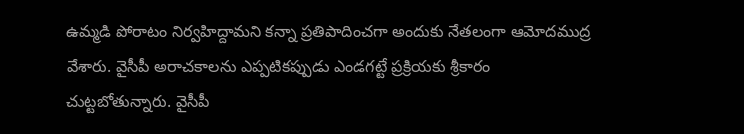ఉమ్మడి పోరాటం నిర్వహిద్దామని కన్నా ప్రతిపాదించగా అందుకు నేతలంగా ఆమోదముద్ర వేశారు. వైసీపీ అరాచకాలను ఎప్పటికప్పుడు ఎండగట్టే ప్రక్రియకు శ్రీకారం చుట్టబోతున్నారు. వైసీపీ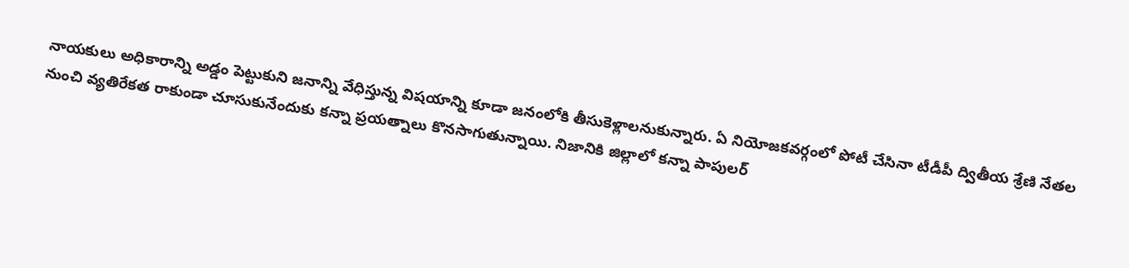నాయకులు అధికారాన్ని అడ్డం పెట్టుకుని జనాన్ని వేధిస్తున్న విషయాన్ని కూడా జనంలోకి తీసుకెళ్లాలనుకున్నారు. ఏ నియోజకవర్గంలో పోటీ చేసినా టీడీపీ ద్వితీయ శ్రేణి నేతల నుంచి వ్యతిరేకత రాకుండా చూసుకునేందుకు కన్నా ప్రయత్నాలు కొనసాగుతున్నాయి. నిజానికి జిల్లాలో కన్నా పాపులర్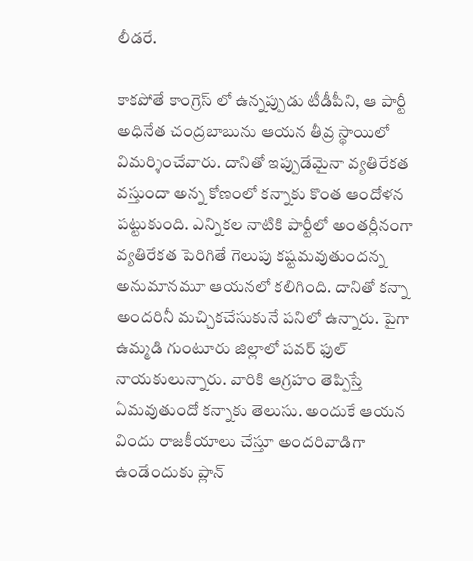లీడరే.

కాకపోతే కాంగ్రెస్ లో ఉన్నప్పుడు టీడీపీని, ఆ పార్టీ అధినేత చంద్రబాబును ఆయన తీవ్ర స్థాయిలో విమర్శించేవారు. దానితో ఇప్పుడేమైనా వ్యతిరేకత వస్తుందా అన్న కోణంలో కన్నాకు కొంత ఆందోళన పట్టుకుంది. ఎన్నికల నాటికి పార్టీలో అంతర్లీనంగా వ్యతిరేకత పెరిగితే గెలుపు కష్టమవుతుందన్న అనుమానమూ ఆయనలో కలిగింది. దానితో కన్నా అందరినీ మచ్చికచేసుకునే పనిలో ఉన్నారు. పైగా ఉమ్మడి గుంటూరు జిల్లాలో పవర్ ఫుల్ నాయకులున్నారు. వారికి ఆగ్రహం తెప్పిస్తే ఏమవుతుందో కన్నాకు తెలుసు. అందుకే ఆయన విందు రాజకీయాలు చేస్తూ అందరివాడిగా ఉండేందుకు ప్లాన్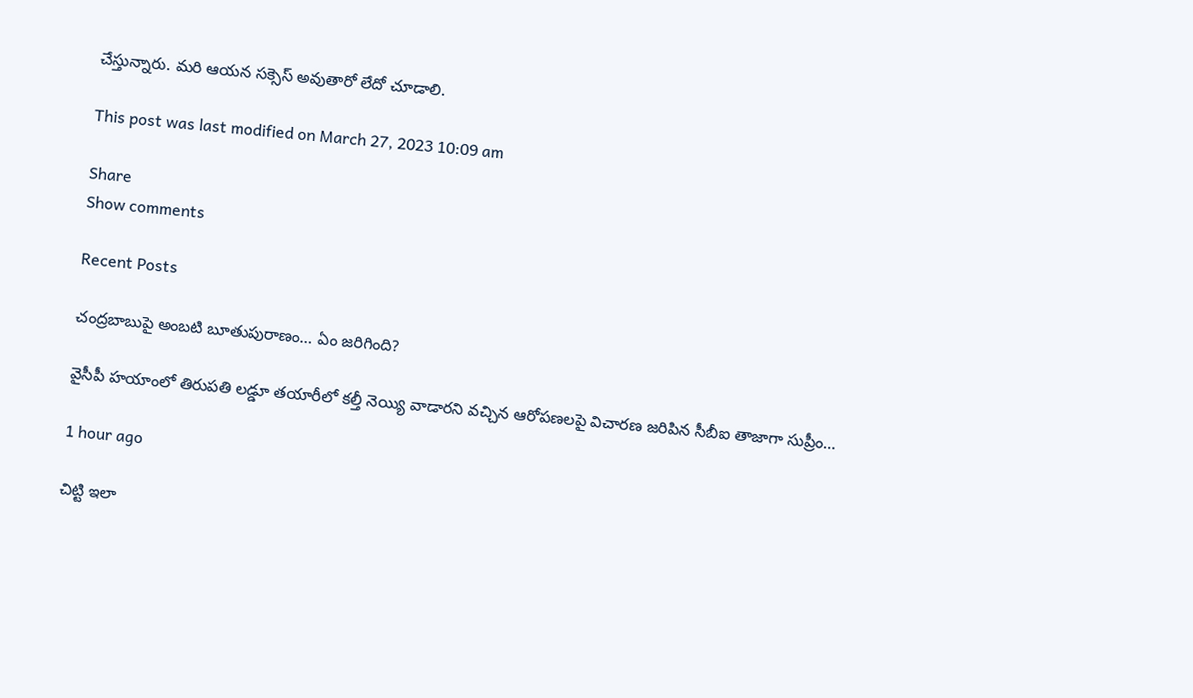చేస్తున్నారు. మరి ఆయన సక్సెస్ అవుతారో లేదో చూడాలి.

This post was last modified on March 27, 2023 10:09 am

Share
Show comments

Recent Posts

చంద్రబాబుపై అంబటి బూతుపురాణం… ఏం జరిగింది?

వైసీపీ హయాంలో తిరుపతి లడ్డూ తయారీలో కల్తీ నెయ్యి వాడారని వచ్చిన ఆరోపణలపై విచారణ జరిపిన సీబీఐ తాజాగా సుప్రీం…

1 hour ago

చిట్టి ఇలా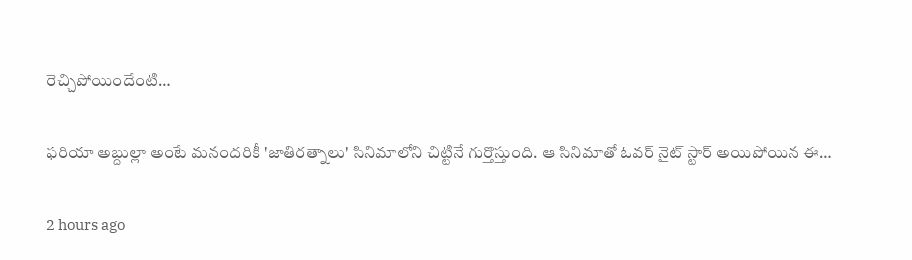రెచ్చిపోయిందేంటి…

ఫరియా అబ్దుల్లా అంటే మనందరికీ 'జాతిరత్నాలు' సినిమాలోని చిట్టినే గుర్తొస్తుంది. ఆ సినిమాతో ఓవర్ నైట్ స్టార్ అయిపోయిన ఈ…

2 hours ago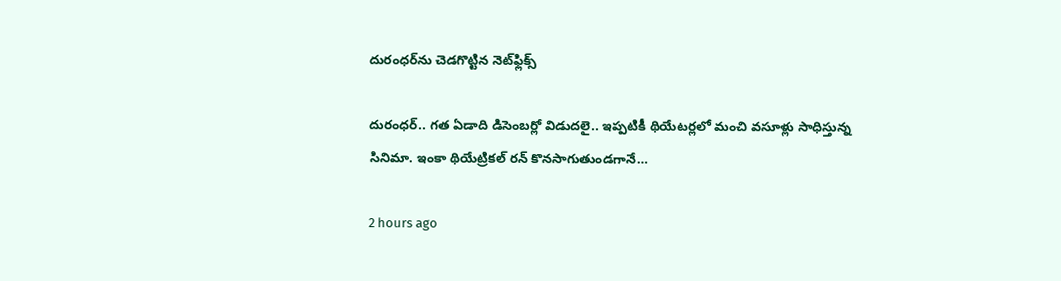దురంధర్‌ను చెడగొట్టిన నెట్‌ఫ్లిక్స్

దురంధర్.. గత ఏడాది డిసెంబర్లో విడుదలై.. ఇప్పటికీ థియేటర్లలో మంచి వసూళ్లు సాధిస్తున్న సినిమా. ఇంకా థియేట్రికల్ రన్ కొనసాగుతుండగానే…

2 hours ago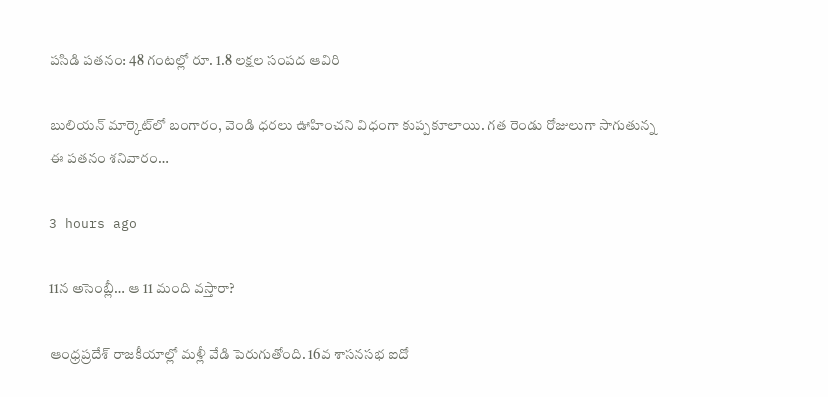పసిడి పతనం: 48 గంటల్లో రూ. 1.8 లక్షల సంపద ఆవిరి

బులియన్ మార్కెట్‌లో బంగారం, వెండి ధరలు ఊహించని విధంగా కుప్పకూలాయి. గత రెండు రోజులుగా సాగుతున్న ఈ పతనం శనివారం…

3 hours ago

11న అసెంబ్లీ… ఆ 11 మంది వస్తారా?

ఆంధ్రప్రదేశ్ రాజకీయాల్లో మళ్లీ వేడి పెరుగుతోంది. 16వ శాసనసభ ఐదో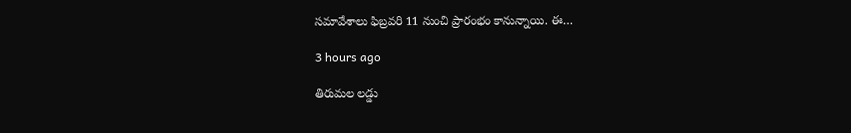సమావేశాలు ఫిబ్రవరి 11 నుంచి ప్రారంభం కానున్నాయి. ఈ…

3 hours ago

తిరుమల లడ్డు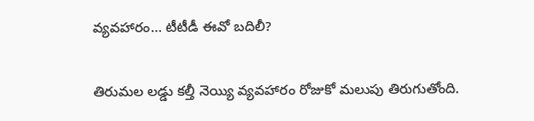వ్యవహారం… టీటీడీ ఈవో బదిలీ?

తిరుమల లడ్డు కల్తీ నెయ్యి వ్యవహారం రోజుకో మలుపు తిరుగుతోంది.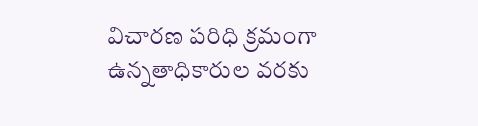విచారణ పరిధి క్రమంగా ఉన్నతాధికారుల వరకు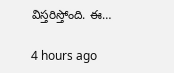విస్తరిస్తోంది. ఈ…

4 hours ago